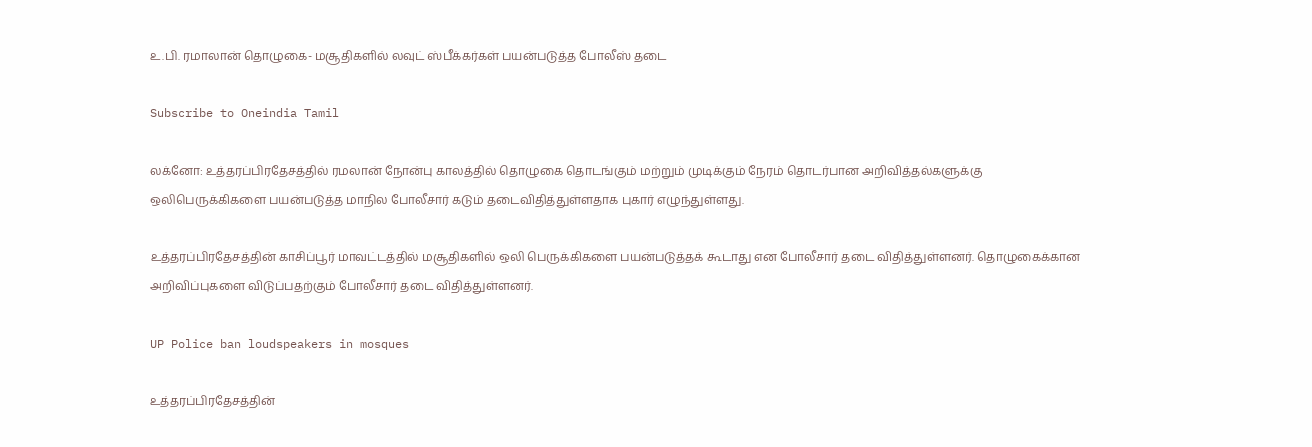உ.பி. ரமாலான் தொழுகை- மசூதிகளில் லவுட் ஸ்பீக்கர்கள் பயன்படுத்த போலீஸ் தடை

Subscribe to Oneindia Tamil

லக்னோ: உத்தரப்பிரதேசத்தில் ரமலான் நோன்பு காலத்தில் தொழுகை தொடங்கும் மற்றும் முடிக்கும் நேரம் தொடர்பான அறிவித்தல்களுக்கு ஒலிபெருக்கிகளை பயன்படுத்த மாநில போலீசார் கடும் தடைவிதித்துள்ளதாக புகார் எழுந்துள்ளது.

உத்தரப்பிரதேசத்தின் காசிப்பூர் மாவட்டத்தில் மசூதிகளில் ஒலி பெருக்கிகளை பயன்படுத்தக் கூடாது என போலீசார் தடை விதித்துள்ளனர். தொழுகைக்கான அறிவிப்புகளை விடுப்பதற்கும் போலீசார் தடை விதித்துள்ளனர்.

UP Police ban loudspeakers in mosques

உத்தரப்பிரதேசத்தின்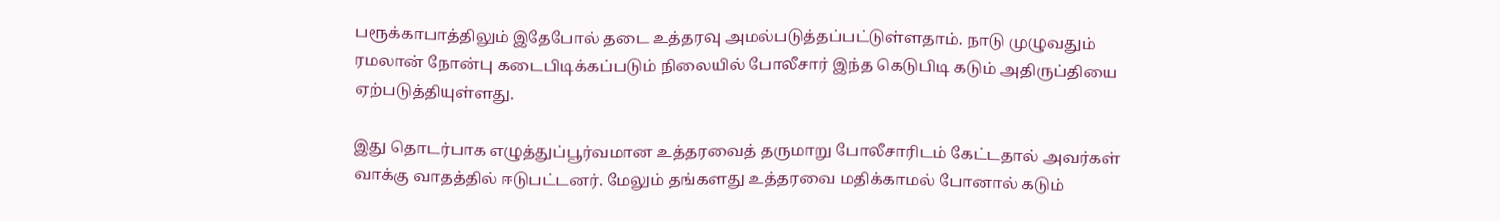பரூக்காபாத்திலும் இதேபோல் தடை உத்தரவு அமல்படுத்தப்பட்டுள்ளதாம். நாடு முழுவதும் ரமலான் நோன்பு கடைபிடிக்கப்படும் நிலையில் போலீசார் இந்த கெடுபிடி கடும் அதிருப்தியை ஏற்படுத்தியுள்ளது.

இது தொடர்பாக எழுத்துப்பூர்வமான உத்தரவைத் தருமாறு போலீசாரிடம் கேட்டதால் அவர்கள் வாக்கு வாதத்தில் ஈடுபட்டனர். மேலும் தங்களது உத்தரவை மதிக்காமல் போனால் கடும்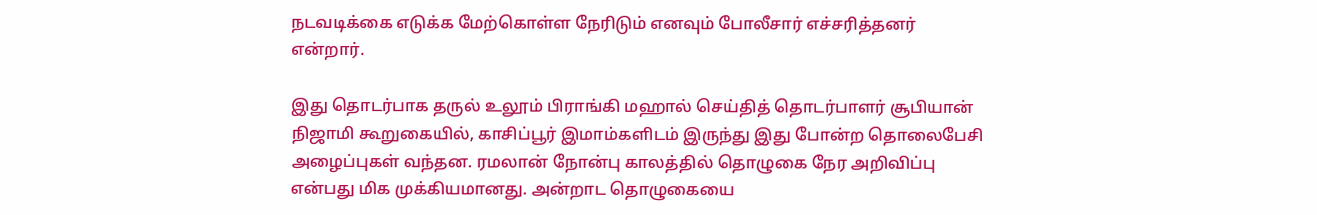நடவடிக்கை எடுக்க மேற்கொள்ள நேரிடும் எனவும் போலீசார் எச்சரித்தனர் என்றார்.

இது தொடர்பாக தருல் உலூம் பிராங்கி மஹால் செய்தித் தொடர்பாளர் சூபியான் நிஜாமி கூறுகையில், காசிப்பூர் இமாம்களிடம் இருந்து இது போன்ற தொலைபேசி அழைப்புகள் வந்தன. ரமலான் நோன்பு காலத்தில் தொழுகை நேர அறிவிப்பு என்பது மிக முக்கியமானது. அன்றாட தொழுகையை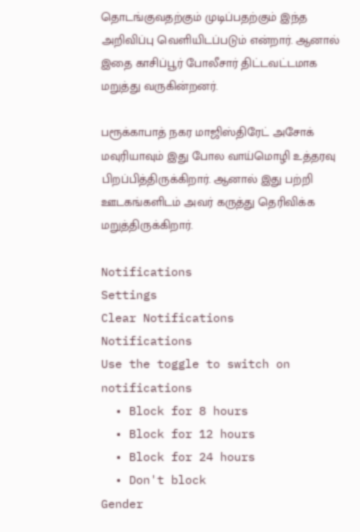தொடங்குவதற்கும் முடிப்பதற்கும் இந்த அறிவிப்பு வெளியிடப்படும் என்றார். ஆனால் இதை காசிப்பூர் போலீசார் திட்டவட்டமாக மறுத்து வருகின்றனர்.

பரூக்காபாத் நகர மாஜிஸ்திரேட் அசோக் மவுரியாவும் இது போல வாய்மொழி உத்தரவு பிறப்பித்திருக்கிறார். ஆனால் இது பற்றி ஊடகங்களிடம் அவர் கருத்து தெரிவிக்க மறுத்திருக்கிறார்.

Notifications
Settings
Clear Notifications
Notifications
Use the toggle to switch on notifications
  • Block for 8 hours
  • Block for 12 hours
  • Block for 24 hours
  • Don't block
Gender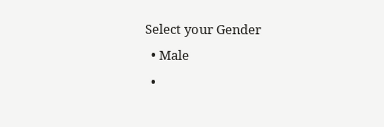Select your Gender
  • Male
  •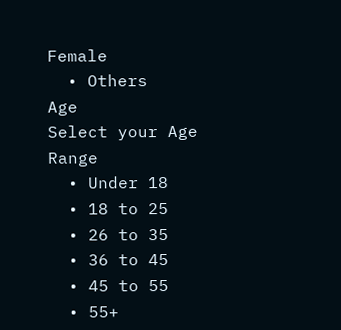Female
  • Others
Age
Select your Age Range
  • Under 18
  • 18 to 25
  • 26 to 35
  • 36 to 45
  • 45 to 55
  • 55+